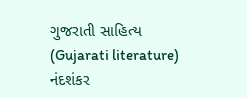ગુજરાતી સાહિત્ય (Gujarati literature)
નંદશંકર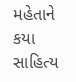મહેતાને કયા સાહિત્ય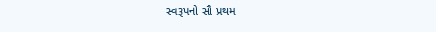સ્વરૂપનો સૌ પ્રથમ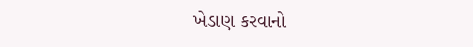ખેડાણ કરવાનો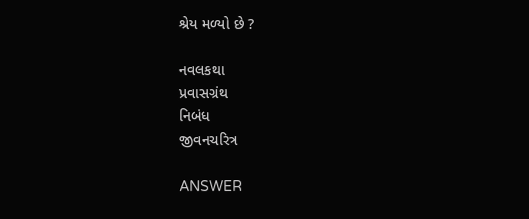શ્રેય મળ્યો છે ?

નવલકથા
પ્રવાસગ્રંથ
નિબંધ
જીવનચરિત્ર

ANSWER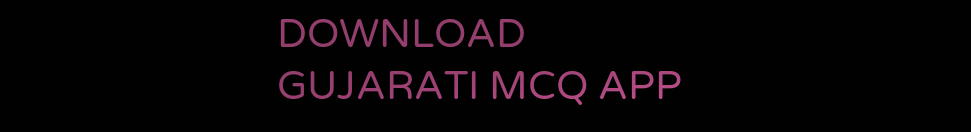DOWNLOAD GUJARATI MCQ APP